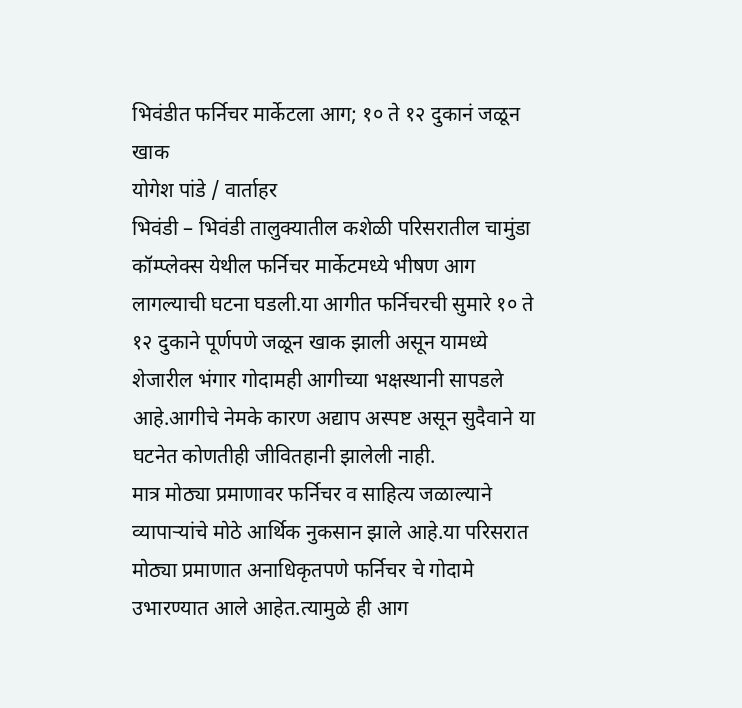भिवंडीत फर्निचर मार्केटला आग; १० ते १२ दुकानं जळून खाक
योगेश पांडे / वार्ताहर
भिवंडी – भिवंडी तालुक्यातील कशेळी परिसरातील चामुंडा कॉम्प्लेक्स येथील फर्निचर मार्केटमध्ये भीषण आग लागल्याची घटना घडली.या आगीत फर्निचरची सुमारे १० ते १२ दुकाने पूर्णपणे जळून खाक झाली असून यामध्ये शेजारील भंगार गोदामही आगीच्या भक्षस्थानी सापडले आहे.आगीचे नेमके कारण अद्याप अस्पष्ट असून सुदैवाने या घटनेत कोणतीही जीवितहानी झालेली नाही.
मात्र मोठ्या प्रमाणावर फर्निचर व साहित्य जळाल्याने व्यापाऱ्यांचे मोठे आर्थिक नुकसान झाले आहे.या परिसरात मोठ्या प्रमाणात अनाधिकृतपणे फर्निचर चे गोदामे उभारण्यात आले आहेत.त्यामुळे ही आग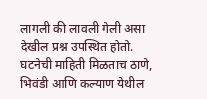लागली की लावली गेली असा देखील प्रश्न उपस्थित होतो.
घटनेची माहिती मिळताच ठाणे, भिवंडी आणि कल्याण येथील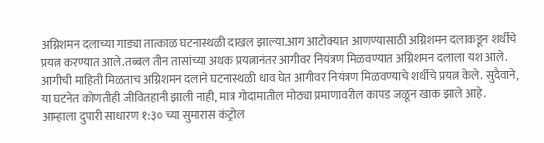अग्निशमन दलाच्या गाड्या तात्काळ घटनास्थळी दाखल झाल्या.आग आटोक्यात आणण्यासाठी अग्निशमन दलाकडून शर्थीचे प्रयत्न करण्यात आले.तब्बल तीन तासांच्या अथक प्रयत्नानंतर आगीवर नियंत्रण मिळवण्यात अग्निशमन दलाला यश आले.
आगीची माहिती मिळताच अग्निशमन दलाने घटनास्थळी धाव घेत आगीवर नियंत्रण मिळवण्याचे शर्थीचे प्रयत्न केले. सुदैवाने, या घटनेत कोणतीही जीवितहानी झाली नाही, मात्र गोदामातील मोठ्या प्रमाणावरील कापड जळून खाक झाले आहे.
आम्हाला दुपारी साधारण १:३० च्या सुमारास कंट्रोल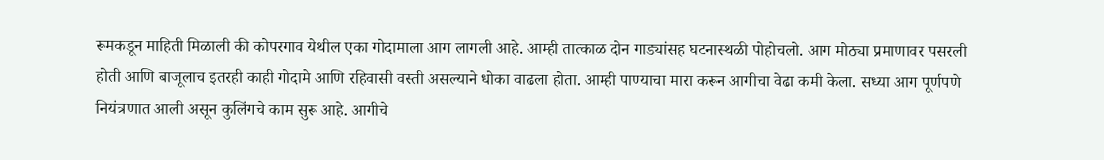रूमकडून माहिती मिळाली की कोपरगाव येथील एका गोदामाला आग लागली आहे. आम्ही तात्काळ दोन गाड्यांसह घटनास्थळी पोहोचलो. आग मोठ्या प्रमाणावर पसरली होती आणि बाजूलाच इतरही काही गोदामे आणि रहिवासी वस्ती असल्याने धोका वाढला होता. आम्ही पाण्याचा मारा करून आगीचा वेढा कमी केला. सध्या आग पूर्णपणे नियंत्रणात आली असून कुलिंगचे काम सुरू आहे. आगीचे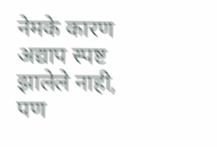नेमके कारण अद्याप स्पष्ट झालेले नाही, पण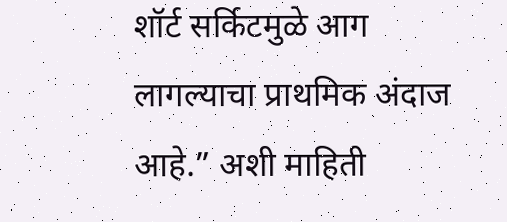शॉर्ट सर्किटमुळे आग लागल्याचा प्राथमिक अंदाज आहे.” अशी माहिती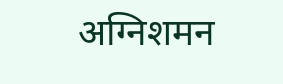अग्निशमन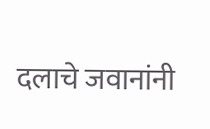दलाचे जवानांनी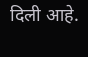दिली आहे.